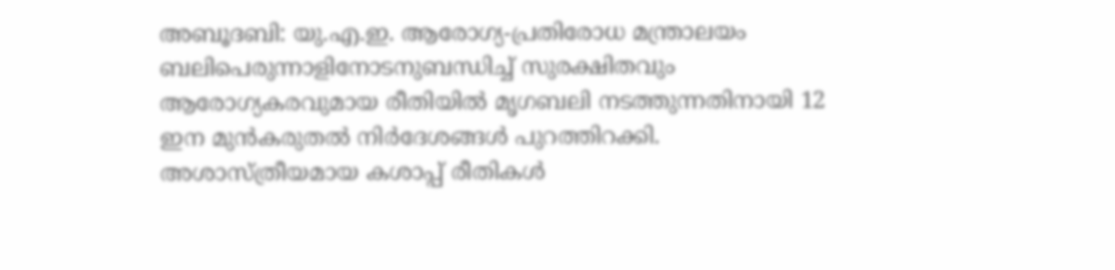അബൂദബി: യു.എ.ഇ. ആരോഗ്യ-പ്രതിരോധ മന്ത്രാലയം ബലിപെരുന്നാളിനോടനുബന്ധിച്ച് സുരക്ഷിതവും ആരോഗ്യകരവുമായ രീതിയിൽ മൃഗബലി നടത്തുന്നതിനായി 12 ഇന മുൻകരുതൽ നിർദേശങ്ങൾ പുറത്തിറക്കി. അശാസ്ത്രീയമായ കശാപ്പ് രീതികൾ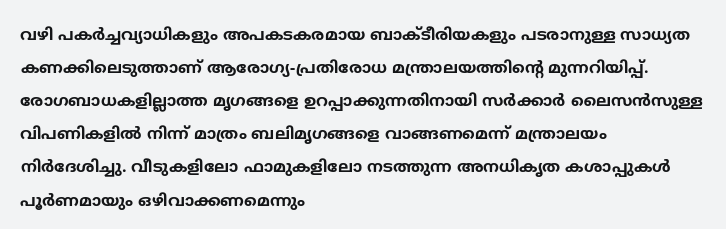വഴി പകർച്ചവ്യാധികളും അപകടകരമായ ബാക്ടീരിയകളും പടരാനുള്ള സാധ്യത കണക്കിലെടുത്താണ് ആരോഗ്യ-പ്രതിരോധ മന്ത്രാലയത്തിന്റെ മുന്നറിയിപ്പ്.
രോഗബാധകളില്ലാത്ത മൃഗങ്ങളെ ഉറപ്പാക്കുന്നതിനായി സർക്കാർ ലൈസൻസുള്ള വിപണികളിൽ നിന്ന് മാത്രം ബലിമൃഗങ്ങളെ വാങ്ങണമെന്ന് മന്ത്രാലയം നിർദേശിച്ചു. വീടുകളിലോ ഫാമുകളിലോ നടത്തുന്ന അനധികൃത കശാപ്പുകൾ പൂർണമായും ഒഴിവാക്കണമെന്നും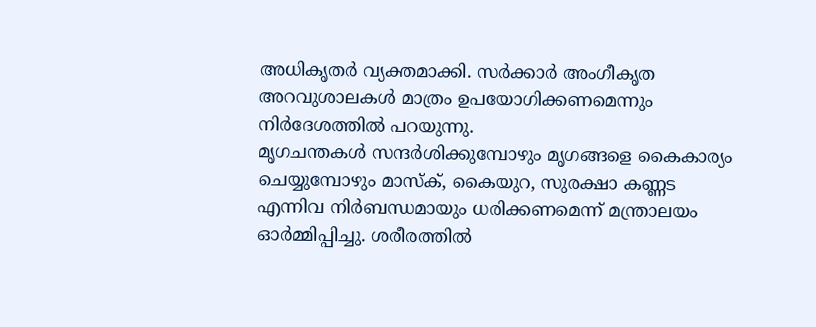അധികൃതർ വ്യക്തമാക്കി. സർക്കാർ അംഗീകൃത അറവുശാലകൾ മാത്രം ഉപയോഗിക്കണമെന്നും നിർദേശത്തിൽ പറയുന്നു.
മൃഗചന്തകൾ സന്ദർശിക്കുമ്പോഴും മൃഗങ്ങളെ കൈകാര്യം ചെയ്യുമ്പോഴും മാസ്ക്, കൈയുറ, സുരക്ഷാ കണ്ണട എന്നിവ നിർബന്ധമായും ധരിക്കണമെന്ന് മന്ത്രാലയം ഓർമ്മിപ്പിച്ചു. ശരീരത്തിൽ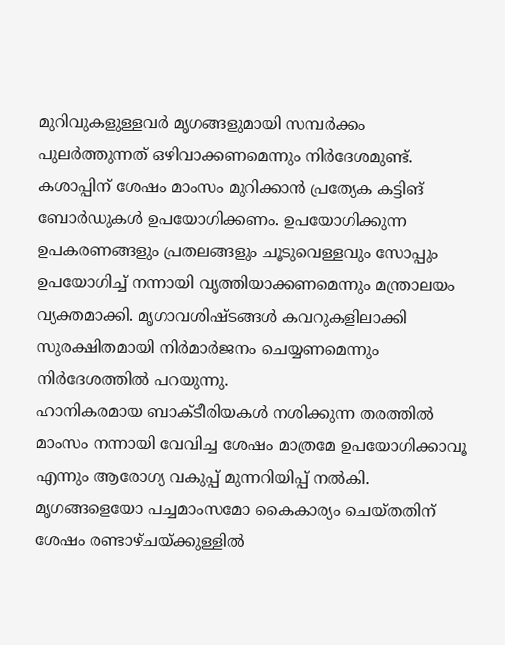മുറിവുകളുള്ളവർ മൃഗങ്ങളുമായി സമ്പർക്കം പുലർത്തുന്നത് ഒഴിവാക്കണമെന്നും നിർദേശമുണ്ട്.
കശാപ്പിന് ശേഷം മാംസം മുറിക്കാൻ പ്രത്യേക കട്ടിങ് ബോർഡുകൾ ഉപയോഗിക്കണം. ഉപയോഗിക്കുന്ന ഉപകരണങ്ങളും പ്രതലങ്ങളും ചൂടുവെള്ളവും സോപ്പും ഉപയോഗിച്ച് നന്നായി വൃത്തിയാക്കണമെന്നും മന്ത്രാലയം വ്യക്തമാക്കി. മൃഗാവശിഷ്ടങ്ങൾ കവറുകളിലാക്കി സുരക്ഷിതമായി നിർമാർജനം ചെയ്യണമെന്നും നിർദേശത്തിൽ പറയുന്നു.
ഹാനികരമായ ബാക്ടീരിയകൾ നശിക്കുന്ന തരത്തിൽ മാംസം നന്നായി വേവിച്ച ശേഷം മാത്രമേ ഉപയോഗിക്കാവൂ എന്നും ആരോഗ്യ വകുപ്പ് മുന്നറിയിപ്പ് നൽകി. മൃഗങ്ങളെയോ പച്ചമാംസമോ കൈകാര്യം ചെയ്തതിന് ശേഷം രണ്ടാഴ്ചയ്ക്കുള്ളിൽ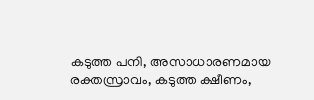കടുത്ത പനി, അസാധാരണമായ രക്തസ്രാവം, കടുത്ത ക്ഷീണം,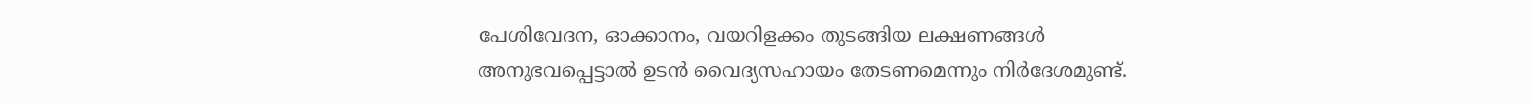പേശിവേദന, ഓക്കാനം, വയറിളക്കം തുടങ്ങിയ ലക്ഷണങ്ങൾ അനുഭവപ്പെട്ടാൽ ഉടൻ വൈദ്യസഹായം തേടണമെന്നും നിർദേശമുണ്ട്.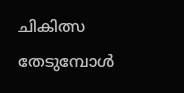ചികിത്സ തേടുമ്പോൾ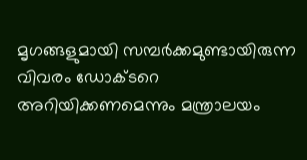മൃഗങ്ങളുമായി സമ്പർക്കമുണ്ടായിരുന്ന വിവരം ഡോക്ടറെ അറിയിക്കണമെന്നും മന്ത്രാലയം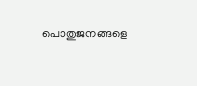പൊതുജനങ്ങളെ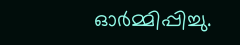ഓർമ്മിപ്പിച്ചു.